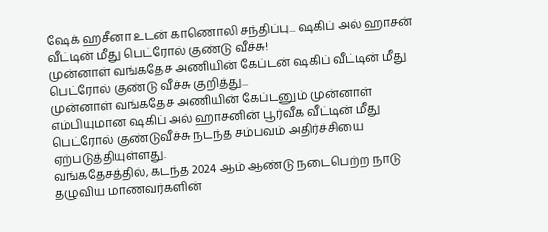ஷேக் ஹசீனா உடன் காணொலி சந்திப்பு... ஷகிப் அல் ஹாசன் வீட்டின் மீது பெட்ரோல் குண்டு வீச்சு!
முன்னாள் வங்கதேச அணியின் கேப்டன் ஷகிப் வீட்டின் மீது பெட்ரோல் குண்டு வீச்சு குறித்து...
முன்னாள் வங்கதேச அணியின் கேப்டனும் முன்னாள் எம்பியுமான ஷகிப் அல் ஹாசனின் பூர்வீக வீட்டின் மீது பெட்ரோல் குண்டுவீச்சு நடந்த சம்பவம் அதிர்ச்சியை ஏற்படுத்தியுள்ளது.
வங்கதேசத்தில், கடந்த 2024 ஆம் ஆண்டு நடைபெற்ற நாடு தழுவிய மாணவர்களின்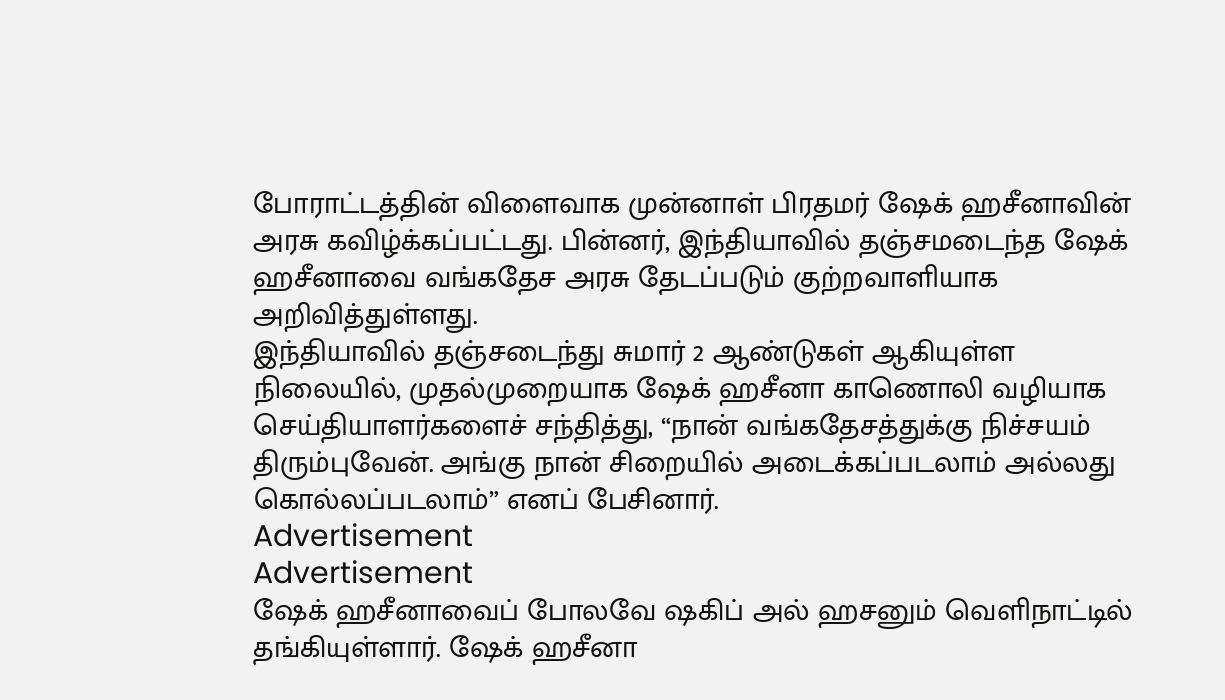போராட்டத்தின் விளைவாக முன்னாள் பிரதமர் ஷேக் ஹசீனாவின் அரசு கவிழ்க்கப்பட்டது. பின்னர், இந்தியாவில் தஞ்சமடைந்த ஷேக் ஹசீனாவை வங்கதேச அரசு தேடப்படும் குற்றவாளியாக அறிவித்துள்ளது.
இந்தியாவில் தஞ்சடைந்து சுமார் 2 ஆண்டுகள் ஆகியுள்ள நிலையில், முதல்முறையாக ஷேக் ஹசீனா காணொலி வழியாக செய்தியாளர்களைச் சந்தித்து, “நான் வங்கதேசத்துக்கு நிச்சயம் திரும்புவேன். அங்கு நான் சிறையில் அடைக்கப்படலாம் அல்லது கொல்லப்படலாம்” எனப் பேசினார்.
Advertisement
Advertisement
ஷேக் ஹசீனாவைப் போலவே ஷகிப் அல் ஹசனும் வெளிநாட்டில் தங்கியுள்ளார். ஷேக் ஹசீனா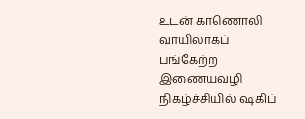உடன் காணொலி வாயிலாகப் பங்கேற்ற இணையவழி நிகழ்ச்சியில் ஷகிப்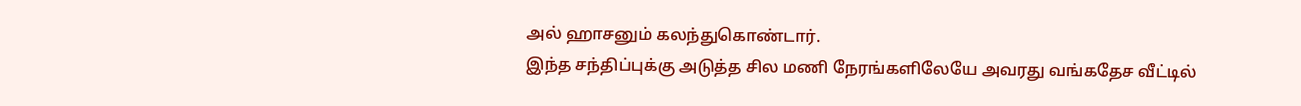அல் ஹாசனும் கலந்துகொண்டார்.
இந்த சந்திப்புக்கு அடுத்த சில மணி நேரங்களிலேயே அவரது வங்கதேச வீட்டில்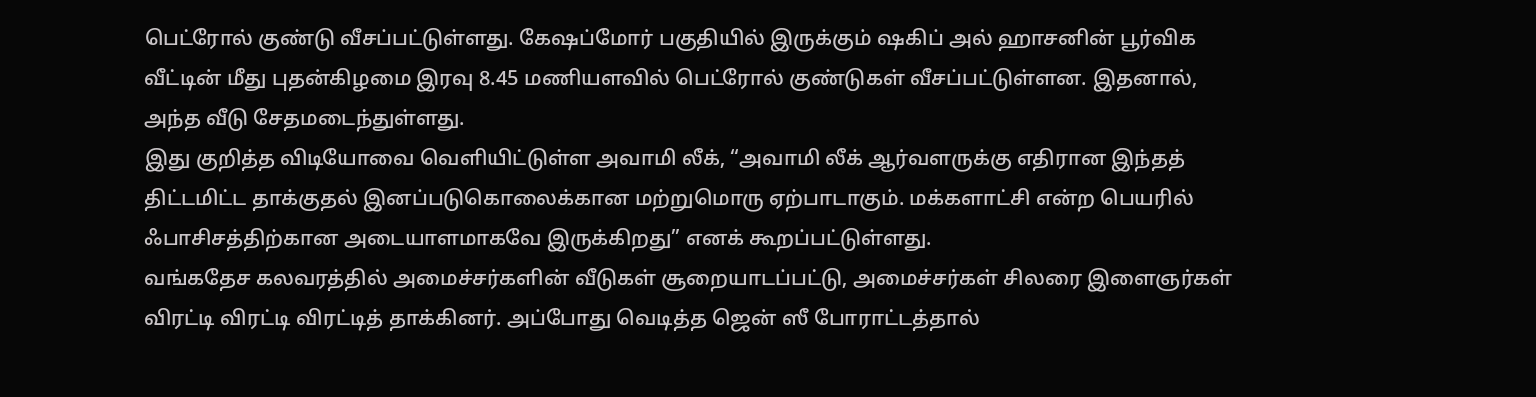பெட்ரோல் குண்டு வீசப்பட்டுள்ளது. கேஷப்மோர் பகுதியில் இருக்கும் ஷகிப் அல் ஹாசனின் பூர்விக வீட்டின் மீது புதன்கிழமை இரவு 8.45 மணியளவில் பெட்ரோல் குண்டுகள் வீசப்பட்டுள்ளன. இதனால், அந்த வீடு சேதமடைந்துள்ளது.
இது குறித்த விடியோவை வெளியிட்டுள்ள அவாமி லீக், “அவாமி லீக் ஆர்வளருக்கு எதிரான இந்தத் திட்டமிட்ட தாக்குதல் இனப்படுகொலைக்கான மற்றுமொரு ஏற்பாடாகும். மக்களாட்சி என்ற பெயரில் ஃபாசிசத்திற்கான அடையாளமாகவே இருக்கிறது” எனக் கூறப்பட்டுள்ளது.
வங்கதேச கலவரத்தில் அமைச்சர்களின் வீடுகள் சூறையாடப்பட்டு, அமைச்சர்கள் சிலரை இளைஞர்கள் விரட்டி விரட்டி விரட்டித் தாக்கினர். அப்போது வெடித்த ஜென் ஸீ போராட்டத்தால்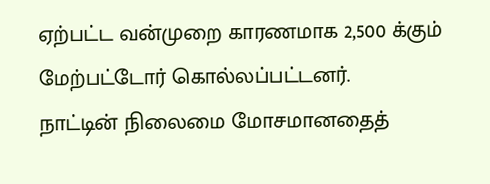ஏற்பட்ட வன்முறை காரணமாக 2,500 க்கும் மேற்பட்டோர் கொல்லப்பட்டனர்.
நாட்டின் நிலைமை மோசமானதைத்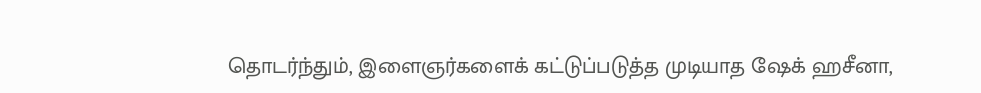தொடர்ந்தும், இளைஞர்களைக் கட்டுப்படுத்த முடியாத ஷேக் ஹசீனா,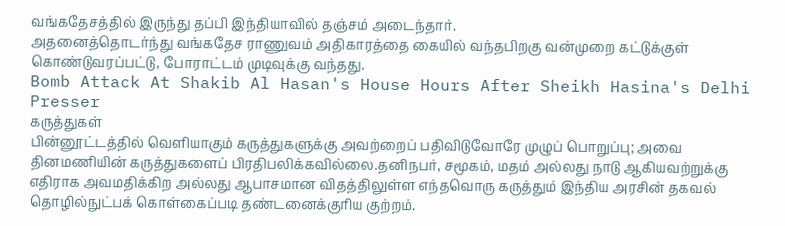வங்கதேசத்தில் இருந்து தப்பி இந்தியாவில் தஞ்சம் அடைந்தார்.
அதனைத்தொடர்ந்து வங்கதேச ராணுவம் அதிகாரத்தை கையில் வந்தபிறகு வன்முறை கட்டுக்குள் கொண்டுவரப்பட்டு, போராட்டம் முடிவுக்கு வந்தது.
Bomb Attack At Shakib Al Hasan's House Hours After Sheikh Hasina's Delhi Presser
கருத்துகள்
பின்னூட்டத்தில் வெளியாகும் கருத்துகளுக்கு அவற்றைப் பதிவிடுவோரே முழுப் பொறுப்பு; அவை தினமணியின் கருத்துகளைப் பிரதிபலிக்கவில்லை.தனிநபர், சமூகம், மதம் அல்லது நாடு ஆகியவற்றுக்கு எதிராக அவமதிக்கிற அல்லது ஆபாசமான விதத்திலுள்ள எந்தவொரு கருத்தும் இந்திய அரசின் தகவல் தொழில்நுட்பக் கொள்கைப்படி தண்டனைக்குரிய குற்றம்.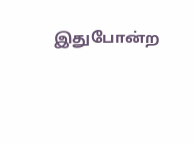இதுபோன்ற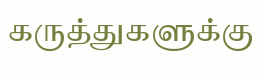கருத்துகளுக்கு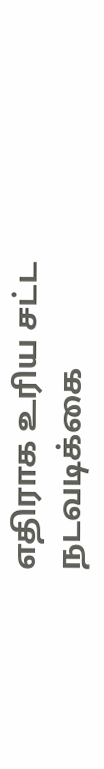எதிராக உரிய சட்ட நடவடிக்கை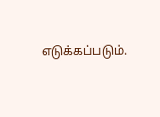எடுக்கப்படும்.